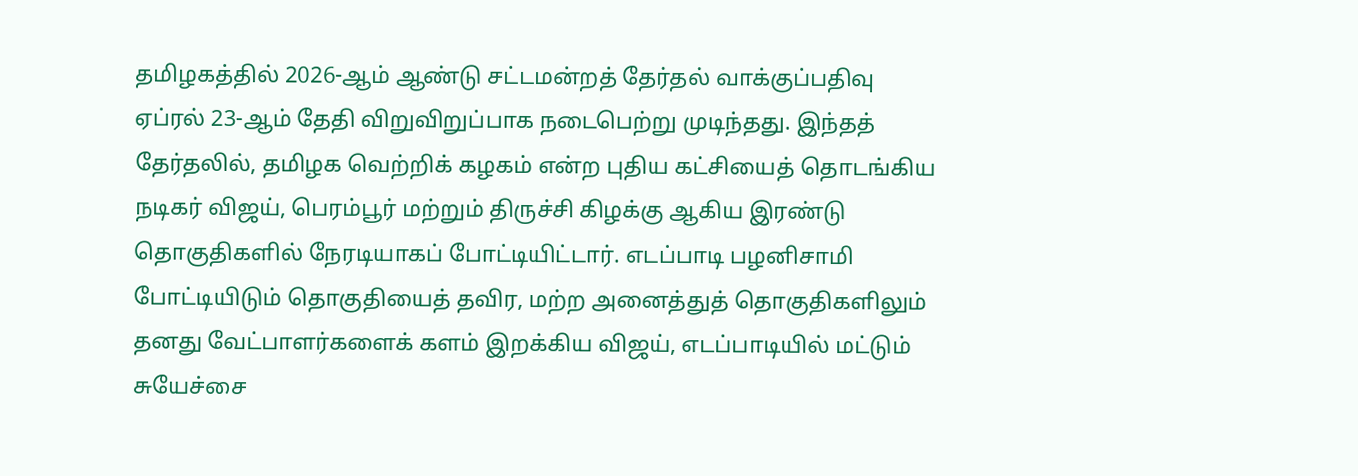தமிழகத்தில் 2026-ஆம் ஆண்டு சட்டமன்றத் தேர்தல் வாக்குப்பதிவு ஏப்ரல் 23-ஆம் தேதி விறுவிறுப்பாக நடைபெற்று முடிந்தது. இந்தத் தேர்தலில், தமிழக வெற்றிக் கழகம் என்ற புதிய கட்சியைத் தொடங்கிய நடிகர் விஜய், பெரம்பூர் மற்றும் திருச்சி கிழக்கு ஆகிய இரண்டு தொகுதிகளில் நேரடியாகப் போட்டியிட்டார். எடப்பாடி பழனிசாமி போட்டியிடும் தொகுதியைத் தவிர, மற்ற அனைத்துத் தொகுதிகளிலும் தனது வேட்பாளர்களைக் களம் இறக்கிய விஜய், எடப்பாடியில் மட்டும் சுயேச்சை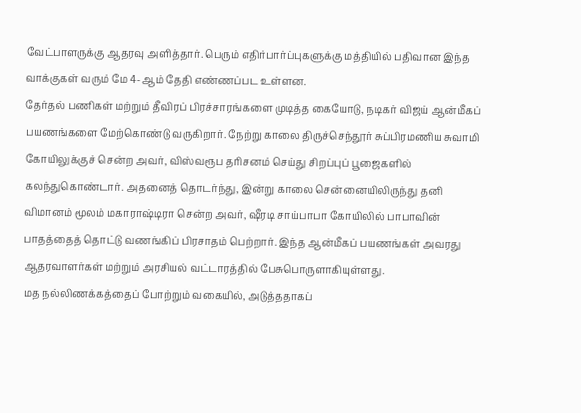வேட்பாளருக்கு ஆதரவு அளித்தார். பெரும் எதிர்பார்ப்புகளுக்கு மத்தியில் பதிவான இந்த வாக்குகள் வரும் மே 4-ஆம் தேதி எண்ணப்பட உள்ளன.
தேர்தல் பணிகள் மற்றும் தீவிரப் பிரச்சாரங்களை முடித்த கையோடு, நடிகர் விஜய் ஆன்மீகப் பயணங்களை மேற்கொண்டு வருகிறார். நேற்று காலை திருச்செந்தூர் சுப்பிரமணிய சுவாமி கோயிலுக்குச் சென்ற அவர், விஸ்வரூப தரிசனம் செய்து சிறப்புப் பூஜைகளில் கலந்துகொண்டார். அதனைத் தொடர்ந்து, இன்று காலை சென்னையிலிருந்து தனி விமானம் மூலம் மகாராஷ்டிரா சென்ற அவர், ஷீரடி சாய்பாபா கோயிலில் பாபாவின் பாதத்தைத் தொட்டு வணங்கிப் பிரசாதம் பெற்றார். இந்த ஆன்மீகப் பயணங்கள் அவரது ஆதரவாளர்கள் மற்றும் அரசியல் வட்டாரத்தில் பேசுபொருளாகியுள்ளது.
மத நல்லிணக்கத்தைப் போற்றும் வகையில், அடுத்ததாகப்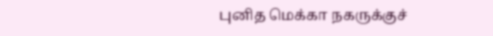புனித மெக்கா நகருக்குச்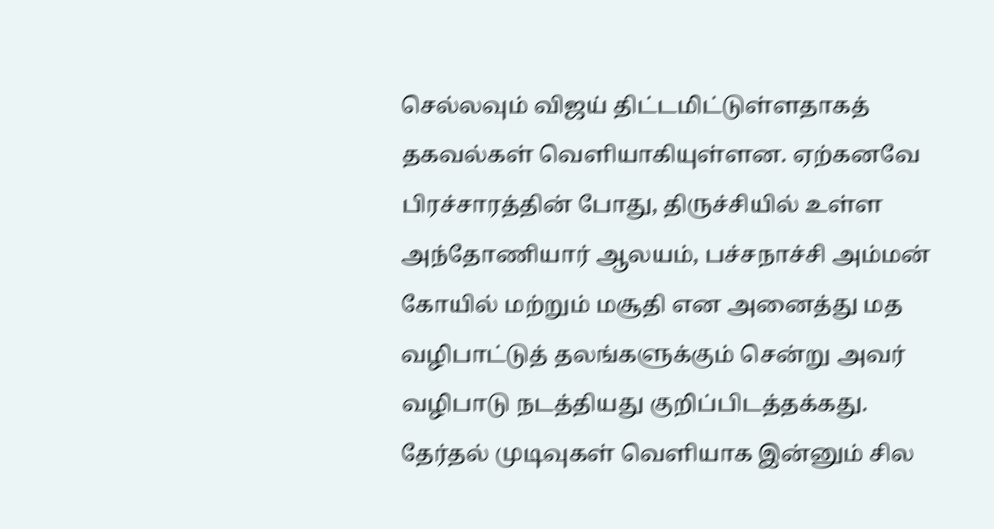செல்லவும் விஜய் திட்டமிட்டுள்ளதாகத் தகவல்கள் வெளியாகியுள்ளன. ஏற்கனவே பிரச்சாரத்தின் போது, திருச்சியில் உள்ள அந்தோணியார் ஆலயம், பச்சநாச்சி அம்மன் கோயில் மற்றும் மசூதி என அனைத்து மத வழிபாட்டுத் தலங்களுக்கும் சென்று அவர் வழிபாடு நடத்தியது குறிப்பிடத்தக்கது. தேர்தல் முடிவுகள் வெளியாக இன்னும் சில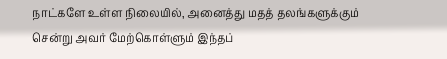நாட்களே உள்ள நிலையில், அனைத்து மதத் தலங்களுக்கும் சென்று அவர் மேற்கொள்ளும் இந்தப்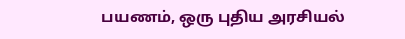பயணம், ஒரு புதிய அரசியல்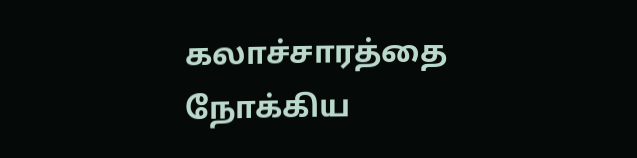கலாச்சாரத்தை நோக்கிய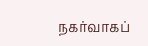நகர்வாகப்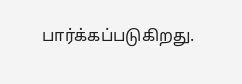பார்க்கப்படுகிறது.